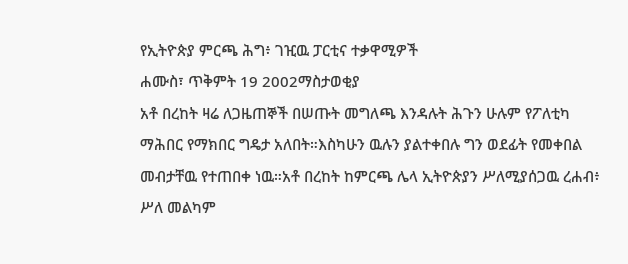የኢትዮጵያ ምርጫ ሕግ፥ ገዢዉ ፓርቲና ተቃዋሚዎች
ሐሙስ፣ ጥቅምት 19 2002ማስታወቂያ
አቶ በረከት ዛሬ ለጋዜጠኞች በሠጡት መግለጫ እንዳሉት ሕጉን ሁሉም የፖለቲካ ማሕበር የማክበር ግዴታ አለበት።እስካሁን ዉሉን ያልተቀበሉ ግን ወደፊት የመቀበል መብታቸዉ የተጠበቀ ነዉ።አቶ በረከት ከምርጫ ሌላ ኢትዮጵያን ሥለሚያሰጋዉ ረሐብ፥ ሥለ መልካም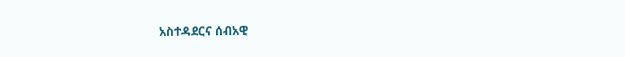አስተዳደርና ሰብአዊ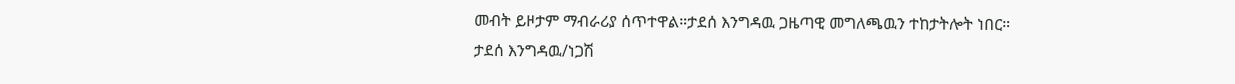መብት ይዞታም ማብራሪያ ሰጥተዋል።ታደሰ እንግዳዉ ጋዜጣዊ መግለጫዉን ተከታትሎት ነበር።
ታደሰ እንግዳዉ/ነጋሽ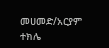መሀመድ/አርያም ተክሌ